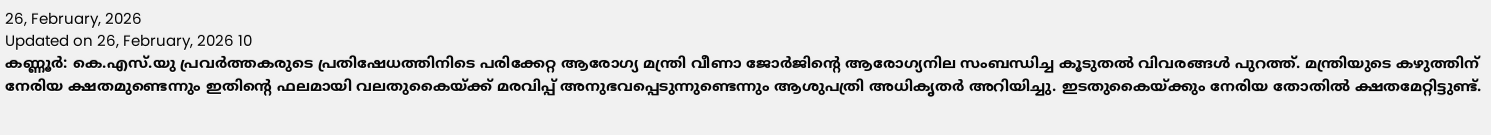26, February, 2026
Updated on 26, February, 2026 10
കണ്ണൂർ: കെ.എസ്.യു പ്രവർത്തകരുടെ പ്രതിഷേധത്തിനിടെ പരിക്കേറ്റ ആരോഗ്യ മന്ത്രി വീണാ ജോർജിന്റെ ആരോഗ്യനില സംബന്ധിച്ച കൂടുതൽ വിവരങ്ങൾ പുറത്ത്. മന്ത്രിയുടെ കഴുത്തിന് നേരിയ ക്ഷതമുണ്ടെന്നും ഇതിന്റെ ഫലമായി വലതുകൈയ്ക്ക് മരവിപ്പ് അനുഭവപ്പെടുന്നുണ്ടെന്നും ആശുപത്രി അധികൃതർ അറിയിച്ചു. ഇടതുകൈയ്ക്കും നേരിയ തോതിൽ ക്ഷതമേറ്റിട്ടുണ്ട്.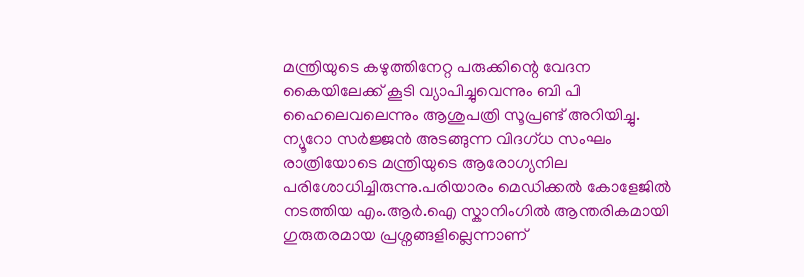മന്ത്രിയുടെ കഴുത്തിനേറ്റ പരുക്കിന്റെ വേദന കൈയിലേക്ക് കൂടി വ്യാപിച്ചുവെന്നും ബി പി ഹൈലെവലെന്നും ആശുപത്രി സൂപ്രണ്ട് അറിയിച്ചു. ന്യൂറോ സർജ്ജൻ അടങ്ങുന്ന വിദഗ്ധ സംഘം രാത്രിയോടെ മന്ത്രിയുടെ ആരോഗ്യനില പരിശോധിച്ചിരുന്നു.പരിയാരം മെഡിക്കൽ കോളേജിൽ നടത്തിയ എം.ആർ.ഐ സ്കാനിംഗിൽ ആന്തരികമായി ഗുരുതരമായ പ്രശ്നങ്ങളില്ലെന്നാണ്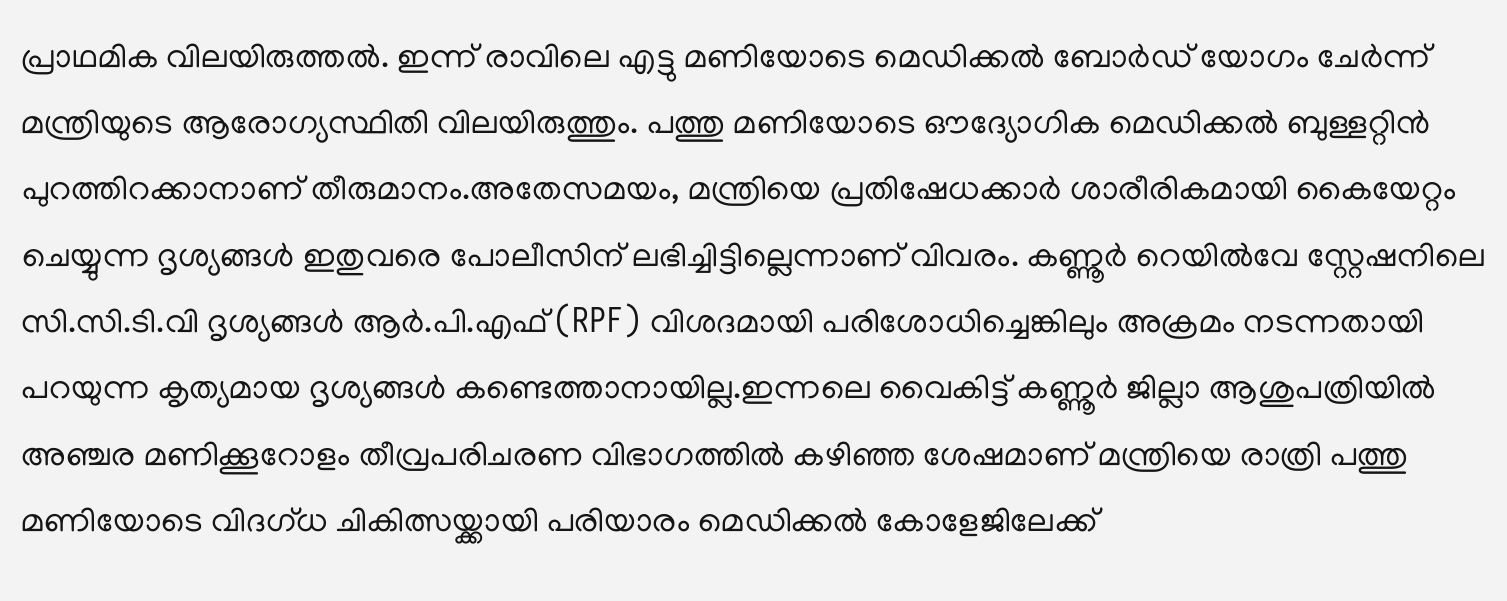പ്രാഥമിക വിലയിരുത്തൽ. ഇന്ന് രാവിലെ എട്ടു മണിയോടെ മെഡിക്കൽ ബോർഡ് യോഗം ചേർന്ന് മന്ത്രിയുടെ ആരോഗ്യസ്ഥിതി വിലയിരുത്തും. പത്തു മണിയോടെ ഔദ്യോഗിക മെഡിക്കൽ ബുള്ളറ്റിൻ പുറത്തിറക്കാനാണ് തീരുമാനം.അതേസമയം, മന്ത്രിയെ പ്രതിഷേധക്കാർ ശാരീരികമായി കൈയേറ്റം ചെയ്യുന്ന ദൃശ്യങ്ങൾ ഇതുവരെ പോലീസിന് ലഭിച്ചിട്ടില്ലെന്നാണ് വിവരം. കണ്ണൂർ റെയിൽവേ സ്റ്റേഷനിലെ സി.സി.ടി.വി ദൃശ്യങ്ങൾ ആർ.പി.എഫ് (RPF) വിശദമായി പരിശോധിച്ചെങ്കിലും അക്രമം നടന്നതായി പറയുന്ന കൃത്യമായ ദൃശ്യങ്ങൾ കണ്ടെത്താനായില്ല.ഇന്നലെ വൈകിട്ട് കണ്ണൂർ ജില്ലാ ആശുപത്രിയിൽ അഞ്ചര മണിക്കൂറോളം തീവ്രപരിചരണ വിഭാഗത്തിൽ കഴിഞ്ഞ ശേഷമാണ് മന്ത്രിയെ രാത്രി പത്തു മണിയോടെ വിദഗ്ധ ചികിത്സയ്ക്കായി പരിയാരം മെഡിക്കൽ കോളേജിലേക്ക്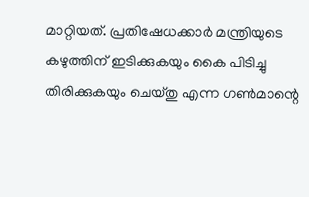മാറ്റിയത്. പ്രതിഷേധക്കാർ മന്ത്രിയുടെ കഴുത്തിന് ഇടിക്കുകയും കൈ പിടിച്ചു തിരിക്കുകയും ചെയ്തു എന്ന ഗൺമാന്റെ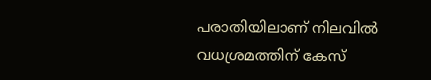പരാതിയിലാണ് നിലവിൽ വധശ്രമത്തിന് കേസ്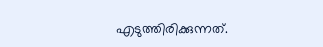എടുത്തിരിക്കുന്നത്.